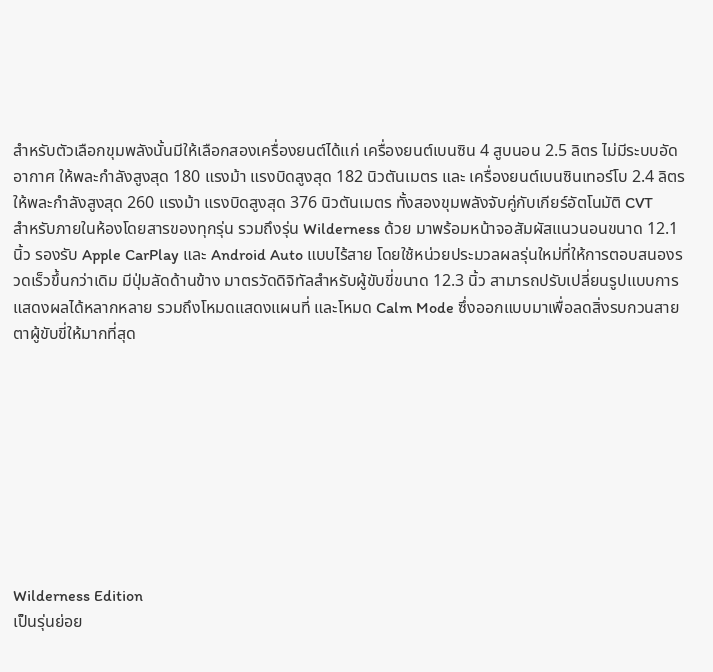สำหรับตัวเลือกขุมพลังนั้นมีให้เลือกสองเครื่องยนต์ได้แก่ เครื่องยนต์เบนซิน 4 สูบนอน 2.5 ลิตร ไม่มีระบบอัดอากาศ ให้พละกำลังสูงสุด 180 แรงม้า แรงบิดสูงสุด 182 นิวตันเมตร และ เครื่องยนต์เบนซินเทอร์โบ 2.4 ลิตร ให้พละกำลังสูงสุด 260 แรงม้า แรงบิดสูงสุด 376 นิวตันเมตร ทั้งสองขุมพลังจับคู่กับเกียร์อัตโนมัติ CVT
สำหรับภายในห้องโดยสารของทุกรุ่น รวมถึงรุ่น Wilderness ด้วย มาพร้อมหน้าจอสัมผัสแนวนอนขนาด 12.1 นิ้ว รองรับ Apple CarPlay และ Android Auto แบบไร้สาย โดยใช้หน่วยประมวลผลรุ่นใหม่ที่ให้การตอบสนองรวดเร็วขึ้นกว่าเดิม มีปุ่มลัดด้านข้าง มาตรวัดดิจิทัลสำหรับผู้ขับขี่ขนาด 12.3 นิ้ว สามารถปรับเปลี่ยนรูปแบบการแสดงผลได้หลากหลาย รวมถึงโหมดแสดงแผนที่ และโหมด Calm Mode ซึ่งออกแบบมาเพื่อลดสิ่งรบกวนสายตาผู้ขับขี่ให้มากที่สุด









Wilderness Edition
เป็นรุ่นย่อย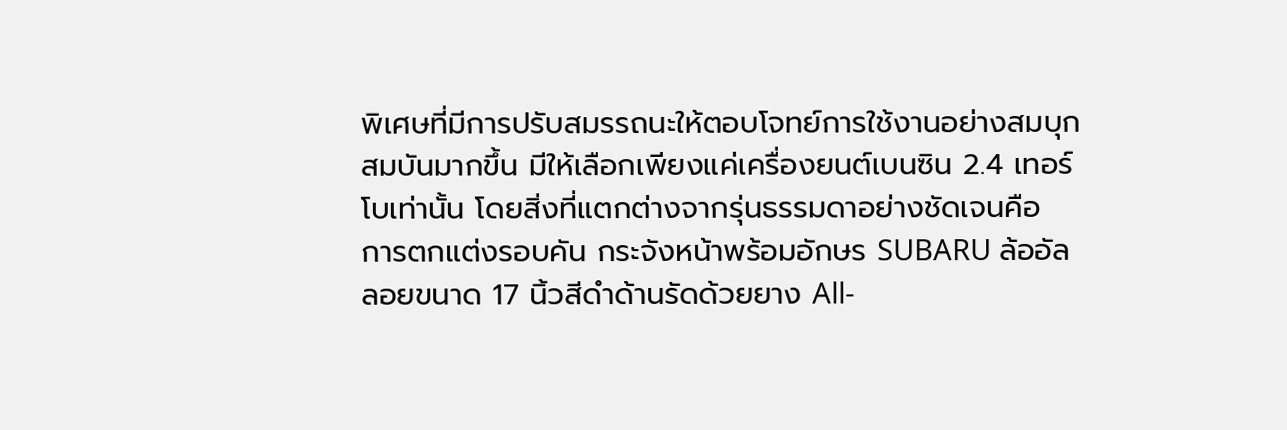พิเศษที่มีการปรับสมรรถนะให้ตอบโจทย์การใช้งานอย่างสมบุกสมบันมากขึ้น มีให้เลือกเพียงแค่เครื่องยนต์เบนซิน 2.4 เทอร์โบเท่านั้น โดยสิ่งที่แตกต่างจากรุ่นธรรมดาอย่างชัดเจนคือ การตกแต่งรอบคัน กระจังหน้าพร้อมอักษร SUBARU ล้ออัลลอยขนาด 17 นิ้วสีดำด้านรัดด้วยยาง All-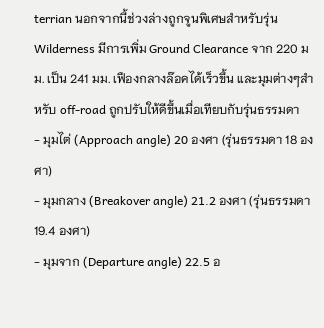terrian นอกจากนี้ช่วงล่างถูกจูนพิเศษสำหรับรุ่น Wilderness มีการเพิ่ม Ground Clearance จาก 220 มม. เป็น 241 มม. เฟืองกลางล๊อคได้เร็วขึ้น และมุมต่างๆสำหรับ off-road ถูกปรับให้ดีขึ้นเมื่อเทียบกับรุ่นธรรมดา
- มุมไต่ (Approach angle) 20 องศา (รุ่นธรรมดา 18 องศา)
- มุมกลาง (Breakover angle) 21.2 องศา (รุ่นธรรมดา 19.4 องศา)
- มุมจาก (Departure angle) 22.5 อ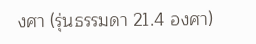งศา (รุ่นธรรมดา 21.4 องศา)